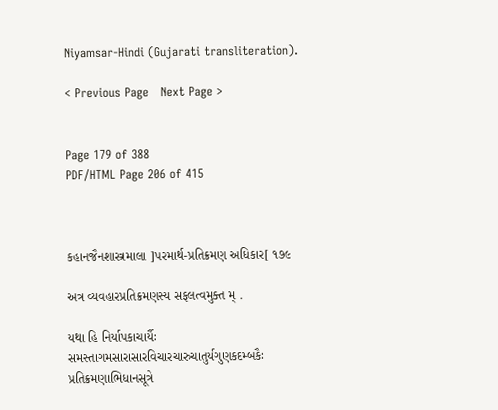Niyamsar-Hindi (Gujarati transliteration).

< Previous Page   Next Page >


Page 179 of 388
PDF/HTML Page 206 of 415



કહાનજૈનશાસ્ત્રમાલા ]પરમાર્થ-પ્રતિક્રમણ અધિકાર[ ૧૭૯

અત્ર વ્યવહારપ્રતિક્રમણસ્ય સફલત્વમુક્ત મ્ .

યથા હિ નિર્યાપકાચાર્યૈઃ સમસ્તાગમસારાસારવિચારચારુચાતુર્યગુણકદમ્બકૈઃ પ્રતિક્રમણાભિધાનસૂત્રે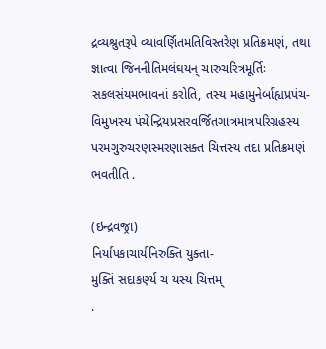દ્રવ્યશ્રુતરૂપે વ્યાવર્ણિતમતિવિસ્તરેણ પ્રતિક્રમણં, તથા જ્ઞાત્વા જિનનીતિમલંઘયન્ ચારુચરિત્રમૂર્તિઃ સકલસંયમભાવનાં કરોતિ, તસ્ય મહામુનેર્બાહ્યપ્રપંચ- વિમુખસ્ય પંચેન્દ્રિયપ્રસરવર્જિતગાત્રમાત્રપરિગ્રહસ્ય પરમગુરુચરણસ્મરણાસક્ત ચિત્તસ્ય તદા પ્રતિક્રમણં ભવતીતિ .

(ઇન્દ્રવજ્રા)
નિર્યાપકાચાર્યનિરુક્તિ યુક્તા-
મુક્તિં સદાકર્ણ્ય ચ યસ્ય ચિત્તમ્
.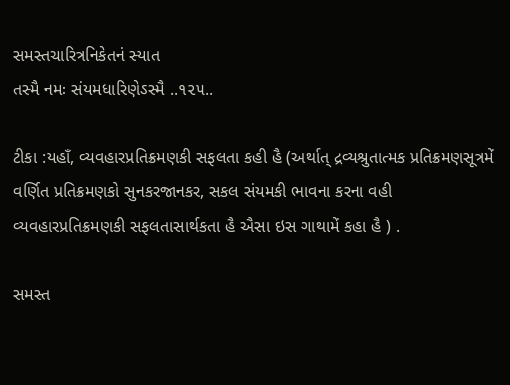સમસ્તચારિત્રનિકેતનં સ્યાત
તસ્મૈ નમઃ સંયમધારિણેઽસ્મૈ ..૧૨૫..

ટીકા :યહાઁ, વ્યવહારપ્રતિક્રમણકી સફલતા કહી હૈ (અર્થાત્ દ્રવ્યશ્રુતાત્મક પ્રતિક્રમણસૂત્રમેં વર્ણિત પ્રતિક્રમણકો સુનકરજાનકર, સકલ સંયમકી ભાવના કરના વહી વ્યવહારપ્રતિક્રમણકી સફલતાસાર્થકતા હૈ ઐસા ઇસ ગાથામેં કહા હૈ ) .

સમસ્ત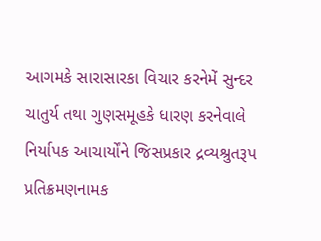આગમકે સારાસારકા વિચાર કરનેમેં સુન્દર ચાતુર્ય તથા ગુણસમૂહકે ધારણ કરનેવાલે નિર્યાપક આચાર્યોંને જિસપ્રકાર દ્રવ્યશ્રુતરૂપ પ્રતિક્રમણનામક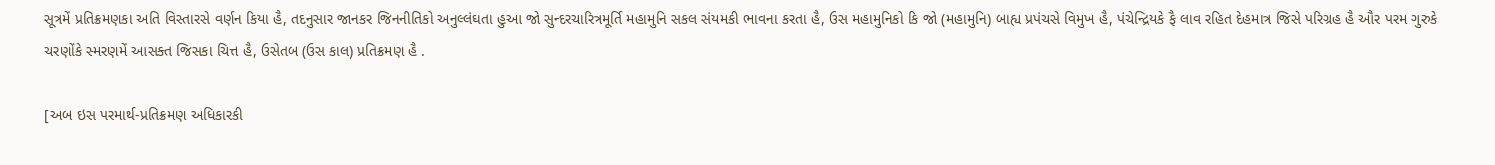સૂત્રમેં પ્રતિક્રમણકા અતિ વિસ્તારસે વર્ણન કિયા હૈ, તદનુસાર જાનકર જિનનીતિકો અનુલ્લંઘતા હુઆ જો સુન્દરચારિત્રમૂર્તિ મહામુનિ સકલ સંયમકી ભાવના કરતા હૈ, ઉસ મહામુનિકો કિ જો (મહામુનિ) બાહ્ય પ્રપંચસે વિમુખ હૈ, પંચેન્દ્રિયકે ફૈ લાવ રહિત દેહમાત્ર જિસે પરિગ્રહ હૈ ઔર પરમ ગુરુકે ચરણોંકે સ્મરણમેં આસક્ત જિસકા ચિત્ત હૈ, ઉસેતબ (ઉસ કાલ) પ્રતિક્રમણ હૈ .

[અબ ઇસ પરમાર્થ-પ્રતિક્રમણ અધિકારકી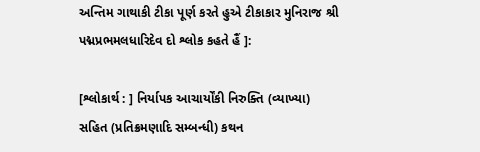અન્તિમ ગાથાકી ટીકા પૂર્ણ કરતે હુએ ટીકાકાર મુનિરાજ શ્રી પદ્મપ્રભમલધારિદેવ દો શ્લોક કહતે હૈં ]:

[શ્લોકાર્થ : ] નિર્યાપક આચાર્યોંકી નિરુક્તિ (વ્યાખ્યા) સહિત (પ્રતિક્રમણાદિ સમ્બન્ધી) કથન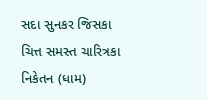સદા સુનકર જિસકા ચિત્ત સમસ્ત ચારિત્રકા નિકેતન (ધામ)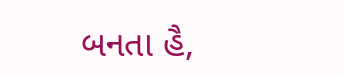બનતા હૈ,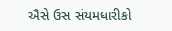ઐસે ઉસ સંયમધારીકો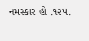નમસ્કાર હો .૧૨૫.